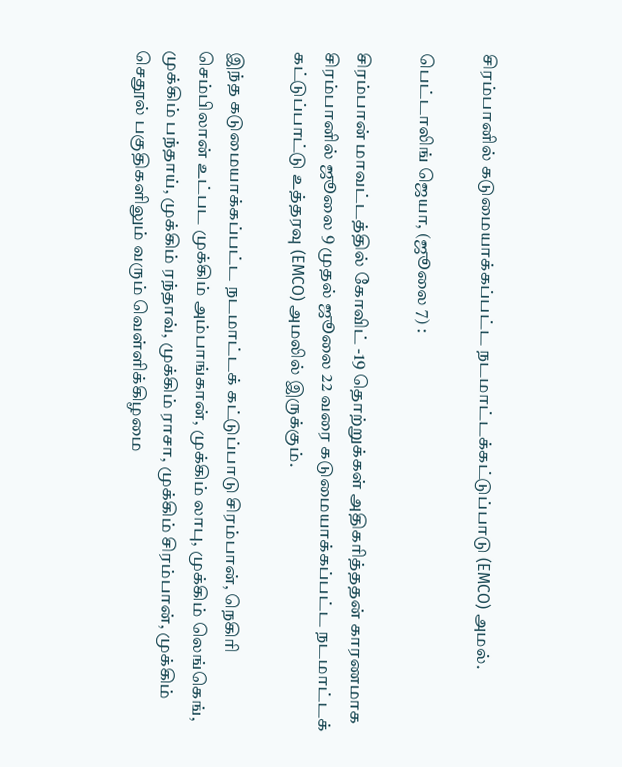சிரம்பானில் கடுமையாக்கப்பட்ட நடமாட்டக்கட்டுப்பாடு (EMCO) அமல்.

பெட்டாலிங் ஜெயா, (ஜூலை 7) :

சிரம்பான் மாவட்டத்தில் கோவிட் -19 தொற்றுக்கள் அதிகரித்ததன் காரணமாக சிரம்பானில் ஜூலை 9 முதல் ஜூலை 22 வரை கடுமையாக்கப்பட்ட நடமாட்டக் கட்டுப்பாட்டு உத்தரவு (EMCO) அமலில் இருக்கும்.

இந்த கடுமையாக்கப்பட்ட நடமாட்டக் கட்டுப்பாடு சிரம்பான், நெகிரி செம்பிலான் உட்பட முக்கிம் அம்பாங்கான், முக்கிம் லாபு, முக்கிம் லெங்கெங், முக்கிம் பந்தாய், முக்கிம் ரந்தாவ், முக்கிம் ராசா, முக்கிம் சிரம்பான், முக்கிம் செதூல் பகுதிகளிலும் வரும் வெள்ளிக்கிழமை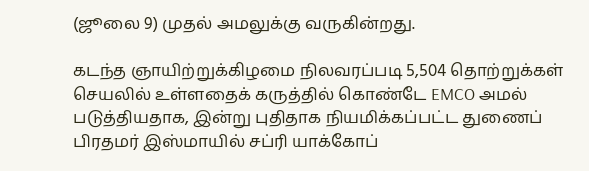(ஜூலை 9) முதல் அமலுக்கு வருகின்றது.

கடந்த ஞாயிற்றுக்கிழமை நிலவரப்படி 5,504 தொற்றுக்கள் செயலில் உள்ளதைக் கருத்தில் கொண்டே EMCO அமல் படுத்தியதாக, இன்று புதிதாக நியமிக்கப்பட்ட துணைப் பிரதமர் இஸ்மாயில் சப்ரி யாக்கோப்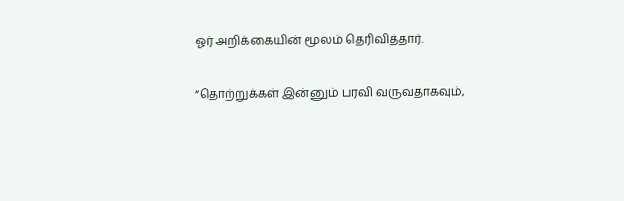ஓர் அறிக்கையின் மூலம் தெரிவித்தார்.

“தொற்றுக்கள் இன்னும் பரவி வருவதாகவும்,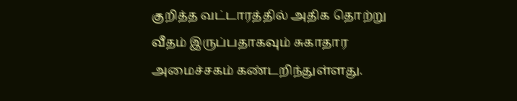குறித்த வட்டாரத்தில் அதிக தொற்று வீதம் இருப்பதாகவும் சுகாதார அமைச்சகம் கண்டறிந்துள்ளது.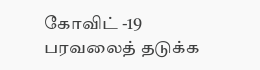கோவிட் -19 பரவலைத் தடுக்க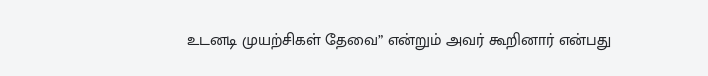உடனடி முயற்சிகள் தேவை” என்றும் அவர் கூறினார் என்பது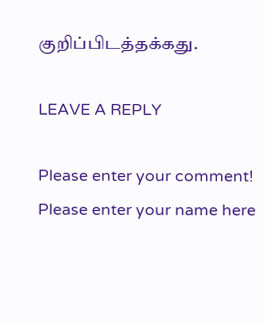குறிப்பிடத்தக்கது.

LEAVE A REPLY

Please enter your comment!
Please enter your name here